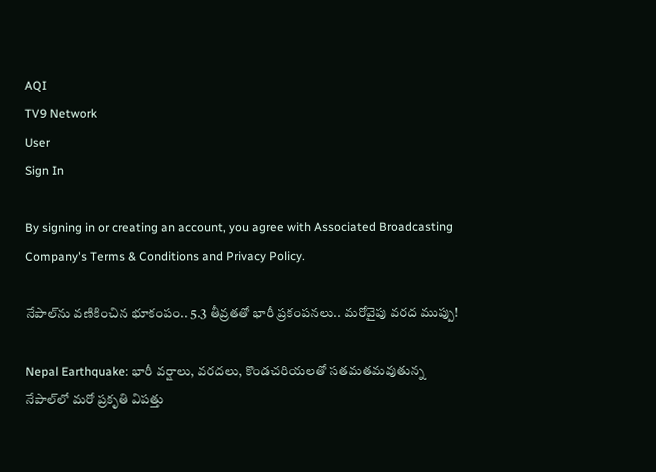AQI
TV9 Network
User
Sign In

By signing in or creating an account, you agree with Associated Broadcasting Company's Terms & Conditions and Privacy Policy.

నేపాల్‌ను వణికించిన భూకంపం.. 5.3 తీవ్రతతో భారీ ప్రకంపనలు.. మరోవైపు వరద ముప్పు!

Nepal Earthquake: భారీ వర్షాలు, వరదలు, కొండచరియలతో సతమతమవుతున్న నేపాల్‌లో మరో ప్రకృతి విపత్తు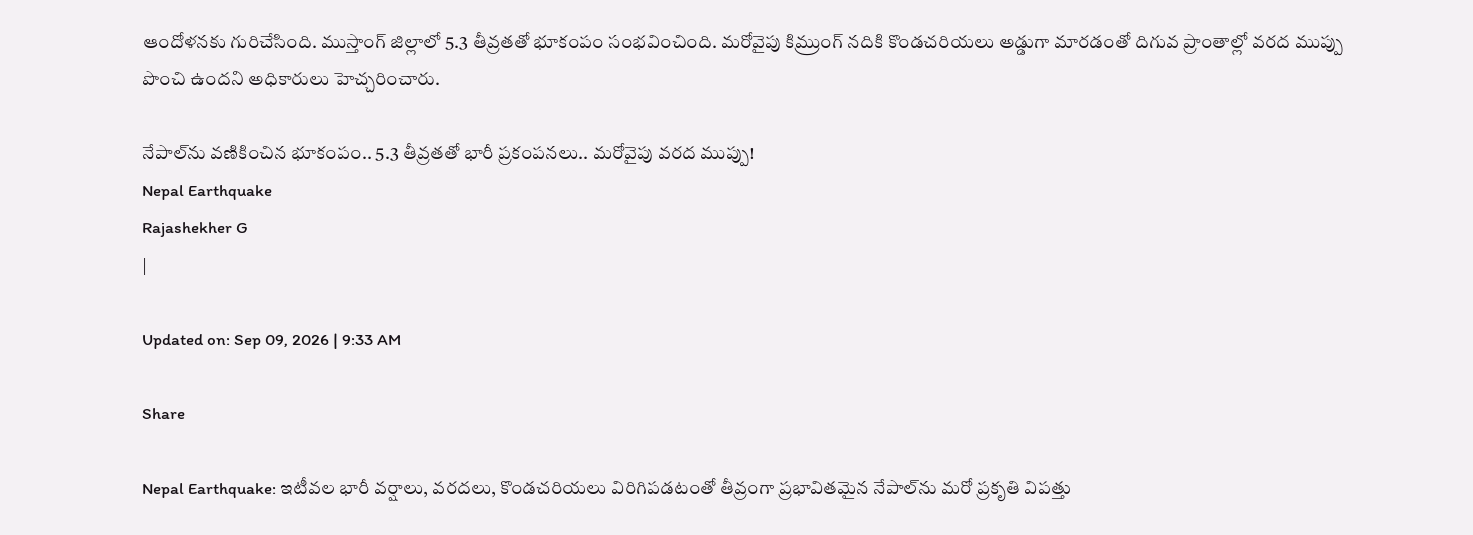ఆందోళనకు గురిచేసింది. ముస్తాంగ్ జిల్లాలో 5.3 తీవ్రతతో భూకంపం సంభవించింది. మరోవైపు కిమ్రుంగ్ నదికి కొండచరియలు అడ్డుగా మారడంతో దిగువ ప్రాంతాల్లో వరద ముప్పు పొంచి ఉందని అధికారులు హెచ్చరించారు.

నేపాల్‌ను వణికించిన భూకంపం.. 5.3 తీవ్రతతో భారీ ప్రకంపనలు.. మరోవైపు వరద ముప్పు!
Nepal Earthquake
Rajashekher G
|

Updated on: Sep 09, 2026 | 9:33 AM

Share

Nepal Earthquake: ఇటీవల భారీ వర్షాలు, వరదలు, కొండచరియలు విరిగిపడటంతో తీవ్రంగా ప్రభావితమైన నేపాల్‌ను మరో ప్రకృతి విపత్తు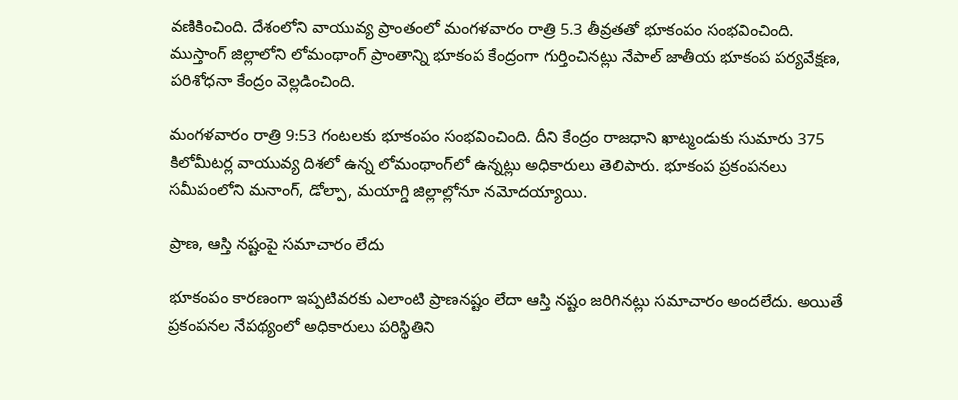వణికించింది. దేశంలోని వాయువ్య ప్రాంతంలో మంగళవారం రాత్రి 5.3 తీవ్రతతో భూకంపం సంభవించింది. ముస్తాంగ్ జిల్లాలోని లోమంథాంగ్ ప్రాంతాన్ని భూకంప కేంద్రంగా గుర్తించినట్లు నేపాల్ జాతీయ భూకంప పర్యవేక్షణ, పరిశోధనా కేంద్రం వెల్లడించింది.

మంగళవారం రాత్రి 9:53 గంటలకు భూకంపం సంభవించింది. దీని కేంద్రం రాజధాని ఖాట్మండుకు సుమారు 375 కిలోమీటర్ల వాయువ్య దిశలో ఉన్న లోమంథాంగ్‌లో ఉన్నట్లు అధికారులు తెలిపారు. భూకంప ప్రకంపనలు సమీపంలోని మనాంగ్, డోల్పా, మయాగ్డి జిల్లాల్లోనూ నమోదయ్యాయి.

ప్రాణ, ఆస్తి నష్టంపై సమాచారం లేదు

భూకంపం కారణంగా ఇప్పటివరకు ఎలాంటి ప్రాణనష్టం లేదా ఆస్తి నష్టం జరిగినట్లు సమాచారం అందలేదు. అయితే ప్రకంపనల నేపథ్యంలో అధికారులు పరిస్థితిని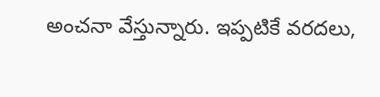అంచనా వేస్తున్నారు. ఇప్పటికే వరదలు,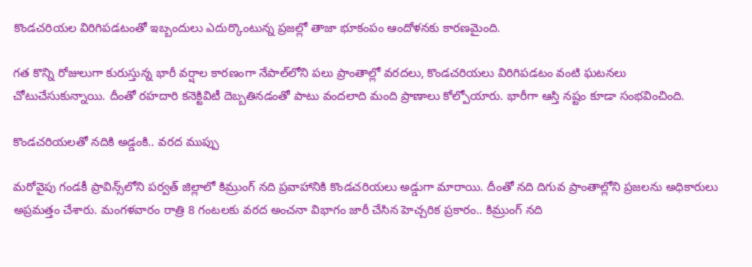కొండచరియల విరిగిపడటంతో ఇబ్బందులు ఎదుర్కొంటున్న ప్రజల్లో తాజా భూకంపం ఆందోళనకు కారణమైంది.

గత కొన్ని రోజులుగా కురుస్తున్న భారీ వర్షాల కారణంగా నేపాల్‌లోని పలు ప్రాంతాల్లో వరదలు, కొండచరియలు విరిగిపడటం వంటి ఘటనలు చోటుచేసుకున్నాయి. దీంతో రహదారి కనెక్టివిటీ దెబ్బతినడంతో పాటు వందలాది మంది ప్రాణాలు కోల్పోయారు. భారీగా ఆస్తి నష్టం కూడా సంభవించింది.

కొండచరియలతో నదికి అడ్డంకి.. వరద ముప్పు

మరోవైపు గండకీ ప్రావిన్స్‌లోని పర్వత్ జిల్లాలో కిమ్రుంగ్ నది ప్రవాహానికి కొండచరియలు అడ్డుగా మారాయి. దీంతో నది దిగువ ప్రాంతాల్లోని ప్రజలను అధికారులు అప్రమత్తం చేశారు. మంగళవారం రాత్రి 8 గంటలకు వరద అంచనా విభాగం జారీ చేసిన హెచ్చరిక ప్రకారం.. కిమ్రుంగ్ నది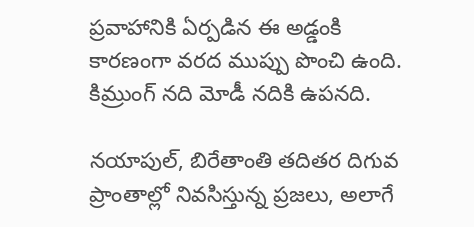ప్రవాహానికి ఏర్పడిన ఈ అడ్డంకి కారణంగా వరద ముప్పు పొంచి ఉంది. కిమ్రుంగ్ నది మోడీ నదికి ఉపనది.

నయాపుల్, బిరేతాంతి తదితర దిగువ ప్రాంతాల్లో నివసిస్తున్న ప్రజలు, అలాగే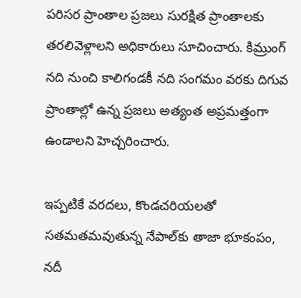పరిసర ప్రాంతాల ప్రజలు సురక్షిత ప్రాంతాలకు తరలివెళ్లాలని అధికారులు సూచించారు. కిమ్రుంగ్ నది నుంచి కాలిగండకీ నది సంగమం వరకు దిగువ ప్రాంతాల్లో ఉన్న ప్రజలు అత్యంత అప్రమత్తంగా ఉండాలని హెచ్చరించారు.

ఇప్పటికే వరదలు, కొండచరియలతో సతమతమవుతున్న నేపాల్‌కు తాజా భూకంపం, నదీ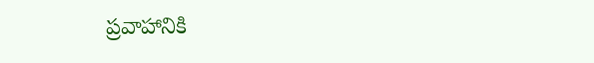ప్రవాహానికి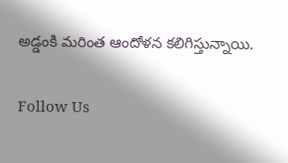అడ్డంకి మరింత ఆందోళన కలిగిస్తున్నాయి.

Follow Us